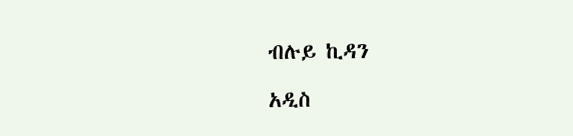ብሉይ ኪዳን

አዲስ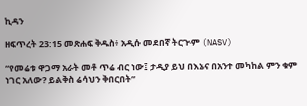ኪዳን

ዘፍጥረት 23:15 መጽሐፍ ቅዱስ፥ አዲሱ መደበኛ ትርጒም (NASV)

“የመሬቱ ዋጋማ አራት መቶ ጥሬ ብር ነው፤ ታዲያ ይህ በእኔና በአንተ መካከል ምን ቁም ነገር አለው? ይልቅስ ሬሳህን ቅበርበት”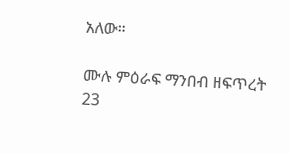አለው።

ሙሉ ምዕራፍ ማንበብ ዘፍጥረት 23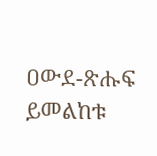ዐውደ-ጽሑፍ ይመልከቱ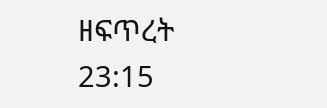ዘፍጥረት 23:15